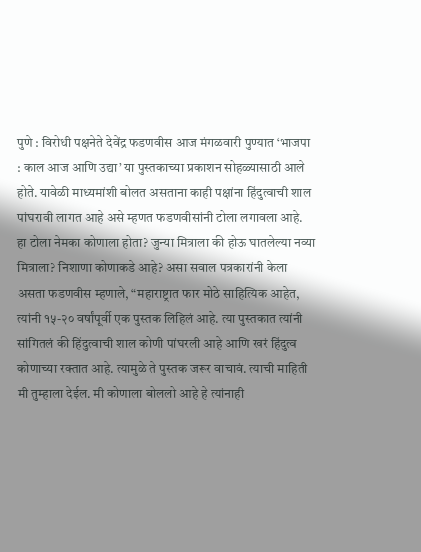पुणे : विरोधी पक्षनेते देवेंद्र फडणवीस आज मंगळवारी पुण्यात ‘भाजपा : काल आज आणि उद्या’ या पुस्तकाच्या प्रकाशन सोहळ्यासाठी आले होते. यावेळी माध्यमांशी बोलत असताना काही पक्षांना हिंदुत्वाची शाल पांघरावी लागत आहे असे म्हणत फडणवीसांनी टोला लगावला आहे.
हा टोला नेमका कोणाला होता? जुन्या मित्राला की होऊ घातलेल्या नव्या मित्राला? निशाणा कोणाकडे आहे? असा सवाल पत्रकारांनी केला असता फडणवीस म्हणाले, “महाराष्ट्रात फार मोठे साहित्यिक आहेत, त्यांनी १५-२० वर्षांपूर्वी एक पुस्तक लिहिलं आहे. त्या पुस्तकात त्यांनी सांगितलं की हिंदुत्वाची शाल कोणी पांघरली आहे आणि खरं हिंदुत्व कोणाच्या रक्तात आहे. त्यामुळे ते पुस्तक जरूर वाचावं. त्याची माहिती मी तुम्हाला देईल. मी कोणाला बोललो आहे हे त्यांनाही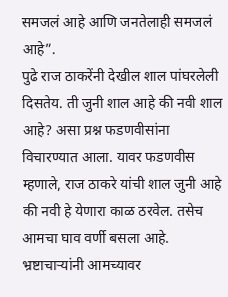समजलं आहे आणि जनतेलाही समजलं आहे”.
पुढे राज ठाकरेंनी देखील शाल पांघरलेली दिसतेय. ती जुनी शाल आहे की नवी शाल आहे? असा प्रश्न फडणवीसांना विचारण्यात आला. यावर फडणवीस म्हणाले, राज ठाकरे यांची शाल जुनी आहे की नवी हे येणारा काळ ठरवेल. तसेच आमचा घाव वर्णी बसला आहे. भ्रष्टाचाऱ्यांनी आमच्यावर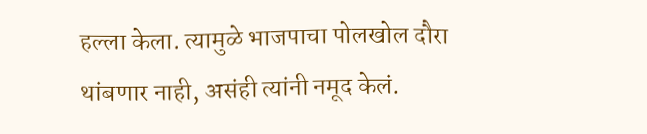हल्ला केला. त्यामुळे भाजपाचा पोलखोल दौरा थांबणार नाही, असंही त्यांनी नमूद केलं.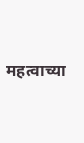महत्वाच्या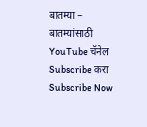बातम्या –
बातम्यांसाठी YouTube चॅनेल Subscribe करा
Subscribe Now